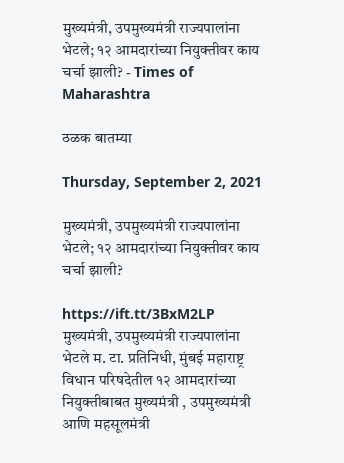मुख्यमंत्री, उपमुख्यमंत्री राज्यपालांना भेटले; १२ आमदारांच्या नियुक्तीवर काय चर्चा झाली? - Times of Maharashtra

ठळक बातम्या

Thursday, September 2, 2021

मुख्यमंत्री, उपमुख्यमंत्री राज्यपालांना भेटले; १२ आमदारांच्या नियुक्तीवर काय चर्चा झाली?

https://ift.tt/3BxM2LP
मुख्यमंत्री, उपमुख्यमंत्री राज्यपालांना भेटले म. टा. प्रतिनिधी, मुंबई महाराष्ट्र विधान परिषदेतील १२ आमदारांच्या नियुक्तीबाबत मुख्यमंत्री , उपमुख्यमंत्री आणि महसूलमंत्री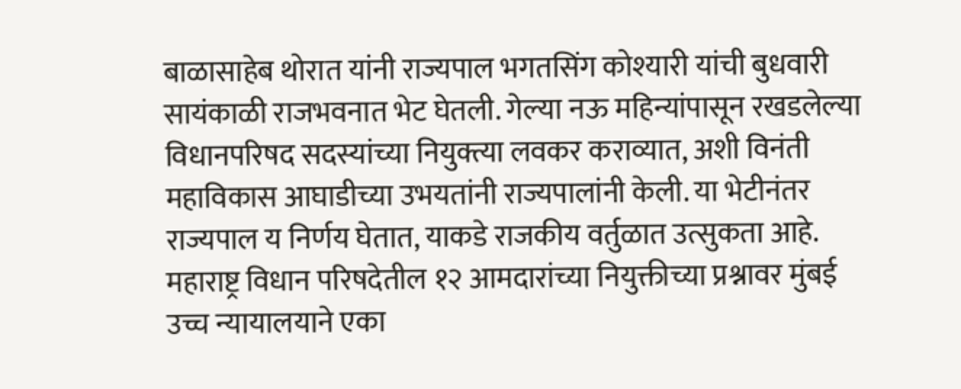बाळासाहेब थोरात यांनी राज्यपाल भगतसिंग कोश्यारी यांची बुधवारी सायंकाळी राजभवनात भेट घेतली. गेल्या नऊ महिन्यांपासून रखडलेल्या विधानपरिषद सदस्यांच्या नियुक्त्या लवकर कराव्यात, अशी विनंती महाविकास आघाडीच्या उभयतांनी राज्यपालांनी केली. या भेटीनंतर राज्यपाल य निर्णय घेतात, याकडे राजकीय वर्तुळात उत्सुकता आहे. महाराष्ट्र विधान परिषदेतील १२ आमदारांच्या नियुक्तीच्या प्रश्नावर मुंबई उच्च न्यायालयाने एका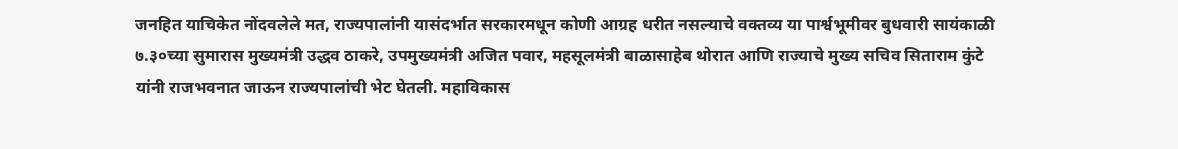जनहित याचिकेत नोंदवलेले मत, राज्यपालांनी यासंदर्भात सरकारमधून कोणी आग्रह धरीत नसल्याचे वक्तव्य या पार्श्वभूमीवर बुधवारी सायंकाळी ७.३०च्या सुमारास मुख्यमंत्री उद्धव ठाकरे, उपमुख्यमंत्री अजित पवार, महसूलमंत्री बाळासाहेब थोरात आणि राज्याचे मुख्य सचिव सिताराम कुंटे यांनी राजभवनात जाऊन राज्यपालांची भेट घेतली. महाविकास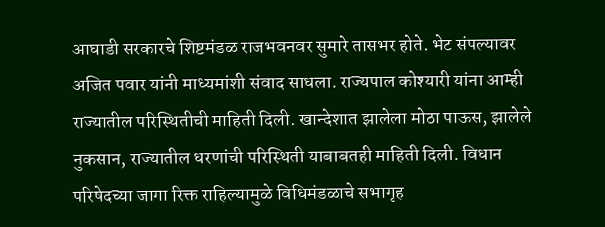आघाडी सरकारचे शिष्टमंडळ राजभवनवर सुमारे तासभर होते. भेट संपल्यावर अजित पवार यांनी माध्यमांशी संवाद साधला. राज्यपाल कोश्यारी यांना आम्ही राज्यातील परिस्थितीची माहिती दिली. खान्देशात झालेला मोठा पाऊस, झालेले नुकसान, राज्यातील धरणांची परिस्थिती याबाबतही माहिती दिली. विधान परिषेदच्या जागा रिक्त राहिल्यामुळे विधिमंडळाचे सभागृह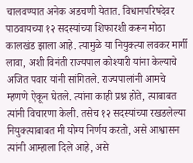चालवण्यात अनेक अडचणी येतात. विधानपरिषदेवर पाठवायच्या १२ सदस्यांच्या शिफारशी करून मोठा कालखंड झाला आहे. त्यामुळे या नियुक्त्या लवकर मार्गी लावा, अशी विनंती राज्यपाल कोश्यारी यांना केल्याचे अजित पवार यांनी सांगितले. राज्यपालांनी आमचे म्हणणे ऐकून घेतले. त्यांना काही प्रश्न होते, त्याबाबत त्यांनी विचारणा केली. तसेच १२ सदस्यांच्या रखडलेल्या नियुक्त्याबाबत मी योग्य निर्णय करतो, असे आश्वासन त्यांनी आम्हाला दिले आहे, असे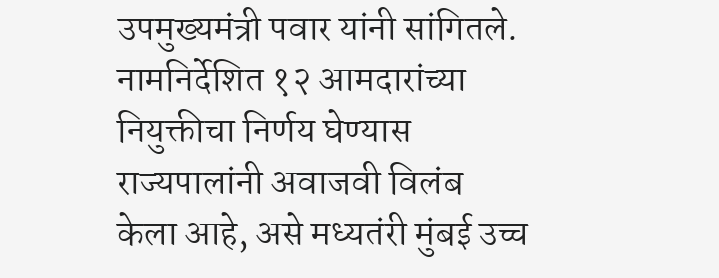उपमुख्यमंत्री पवार यांनी सांगितले. नामनिर्देशित १२ आमदारांच्या नियुक्तीचा निर्णय घेण्यास राज्यपालांनी अवाजवी विलंब केला आहे, असे मध्यतंरी मुंबई उच्च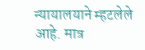न्यायालयाने म्हटलेले आहे. मात्र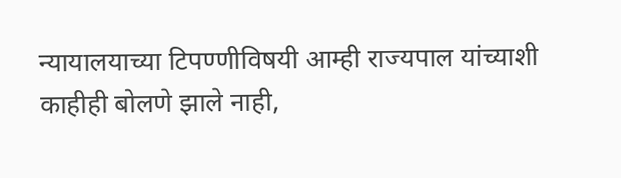न्यायालयाच्या टिपण्णीविषयी आम्ही राज्यपाल यांच्याशी काहीही बोलणे झाले नाही,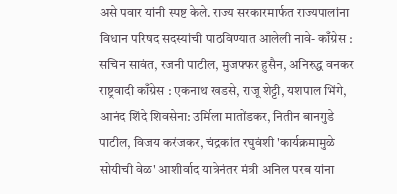असे पवार यांनी स्पष्ट केले. राज्य सरकारमार्फत राज्यपालांना विधान परिषद सदस्यांची पाठविण्यात आलेली नावे- काँग्रेस : सचिन सावंत, रजनी पाटील, मुजफ्फर हुसैन, अनिरुद्ध वनकर राष्ट्रवादी काँग्रेस : एकनाथ खडसे, राजू शेट्टी, यशपाल भिंगे, आनंद शिंदे शिवसेना: उर्मिला मातोंडकर, नितीन बानगुडे पाटील, विजय करंजकर, चंद्रकांत रघुवंशी 'कार्यक्रमामुळे सोयीची वेळ' आशीर्वाद यात्रेनंतर मंत्री अनिल परब यांना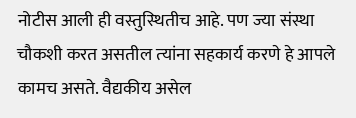नोटीस आली ही वस्‍तुस्‍थितीच आहे. पण ज्‍या संस्‍था चौकशी करत असतील त्‍यांना सहकार्य करणे हे आपले कामच असते. वैद्यकीय असेल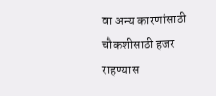वा अन्य कारणांसाठी चौकशीसाठी हजर राहण्यास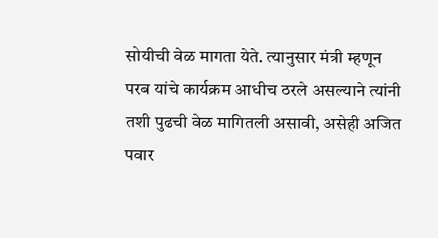सोयीची वेळ मागता येते. त्‍यानुसार मंत्री म्‍हणून परब यांचे कार्यक्रम आधीच ठरले असल्‍याने त्‍यांनी तशी पुढची वेळ मागितली असावी, असेही अजित पवार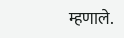म्‍हणाले.